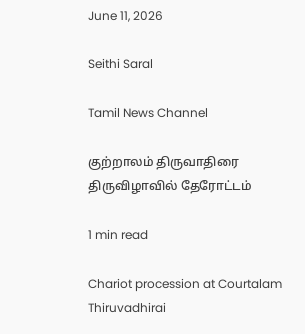June 11, 2026

Seithi Saral

Tamil News Channel

குற்றாலம் திருவாதிரை திருவிழாவில் தேரோட்டம்

1 min read

Chariot procession at Courtalam Thiruvadhirai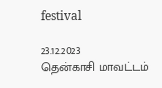festival

23.12.2023
தென்காசி மாவட்டம்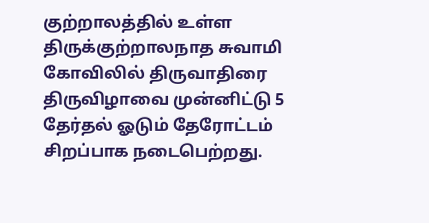குற்றாலத்தில் உள்ள திருக்குற்றாலநாத சுவாமி கோவிலில் திருவாதிரை திருவிழாவை முன்னிட்டு 5 தேர்தல் ஓடும் தேரோட்டம் சிறப்பாக நடைபெற்றது.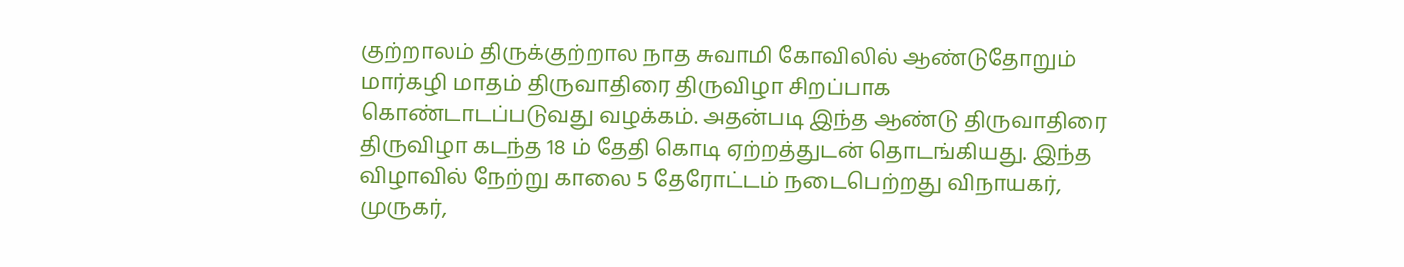குற்றாலம் திருக்குற்றால நாத சுவாமி கோவிலில் ஆண்டுதோறும் மார்கழி மாதம் திருவாதிரை திருவிழா சிறப்பாக கொண்டாடப்படுவது வழக்கம். அதன்படி இந்த ஆண்டு திருவாதிரை திருவிழா கடந்த 18 ம் தேதி கொடி ஏற்றத்துடன் தொடங்கியது. இந்த விழாவில் நேற்று காலை 5 தேரோட்டம் நடைபெற்றது விநாயகர், முருகர்,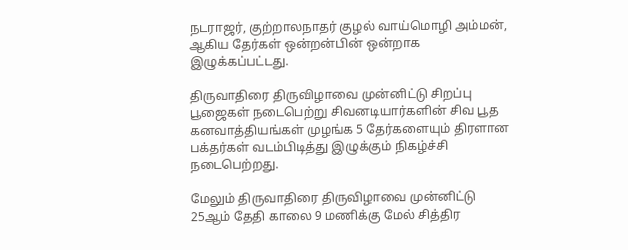நடராஜர், குற்றாலநாதர் குழல் வாய்மொழி அம்மன், ஆகிய தேர்கள் ஒன்றன்பின் ஒன்றாக இழுக்கப்பட்டது.

திருவாதிரை திருவிழாவை முன்னிட்டு சிறப்பு பூஜைகள் நடைபெற்று சிவனடியார்களின் சிவ பூத கனவாத்தியங்கள் முழங்க 5 தேர்களையும் திரளான பக்தர்கள் வடம்பிடித்து இழுக்கும் நிகழ்ச்சி நடைபெற்றது.

மேலும் திருவாதிரை திருவிழாவை முன்னிட்டு 25ஆம் தேதி காலை 9 மணிக்கு மேல் சித்திர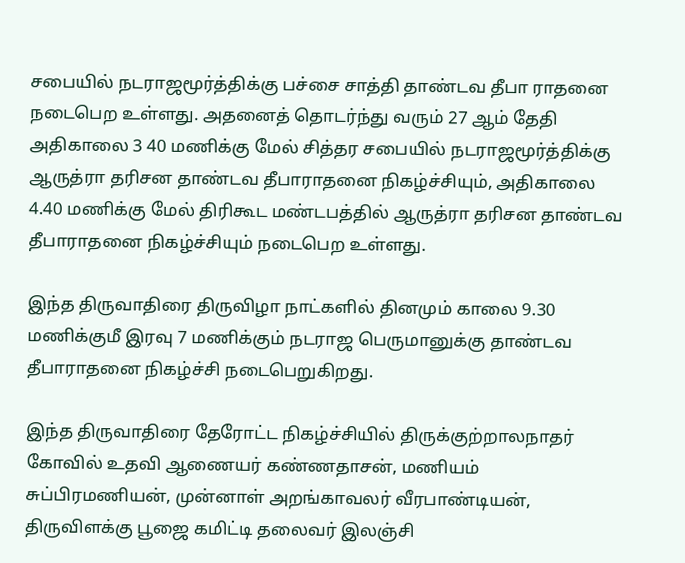சபையில் நடராஜமூர்த்திக்கு பச்சை சாத்தி தாண்டவ தீபா ராதனை நடைபெற உள்ளது. அதனைத் தொடர்ந்து வரும் 27 ஆம் தேதி அதிகாலை 3 40 மணிக்கு மேல் சித்தர சபையில் நடராஜமூர்த்திக்கு ஆருத்ரா தரிசன தாண்டவ தீபாராதனை நிகழ்ச்சியும், அதிகாலை 4.40 மணிக்கு மேல் திரிகூட மண்டபத்தில் ஆருத்ரா தரிசன தாண்டவ தீபாராதனை நிகழ்ச்சியும் நடைபெற உள்ளது.

இந்த திருவாதிரை திருவிழா நாட்களில் தினமும் காலை 9.30 மணிக்குமீ இரவு 7 மணிக்கும் நடராஜ பெருமானுக்கு தாண்டவ தீபாராதனை நிகழ்ச்சி நடைபெறுகிறது.

இந்த திருவாதிரை தேரோட்ட நிகழ்ச்சியில் திருக்குற்றாலநாதர் கோவில் உதவி ஆணையர் கண்ணதாசன், மணியம் சுப்பிரமணியன், முன்னாள் அறங்காவலர் வீரபாண்டியன், திருவிளக்கு பூஜை கமிட்டி தலைவர் இலஞ்சி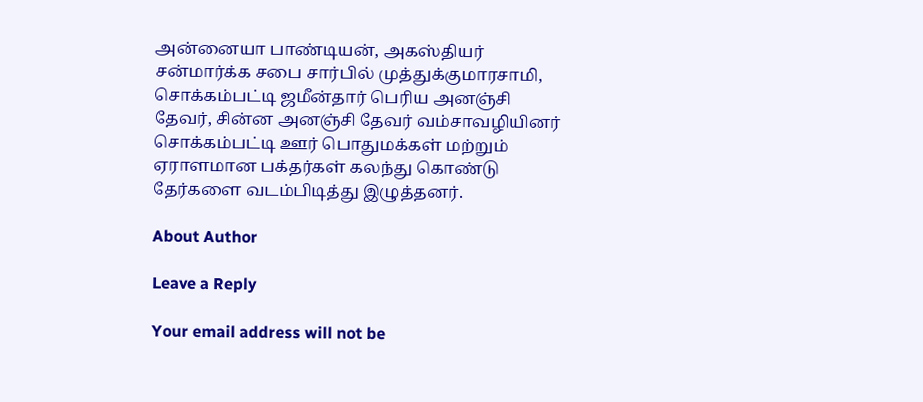அன்னையா பாண்டியன், அகஸ்தியர் சன்மார்க்க சபை சார்பில் முத்துக்குமாரசாமி, சொக்கம்பட்டி ஜமீன்தார் பெரிய அனஞ்சி தேவர், சின்ன அனஞ்சி தேவர் வம்சாவழியினர் சொக்கம்பட்டி ஊர் பொதுமக்கள் மற்றும் ஏராளமான பக்தர்கள் கலந்து கொண்டு தேர்களை வடம்பிடித்து இழுத்தனர்.

About Author

Leave a Reply

Your email address will not be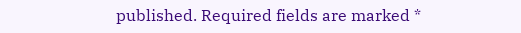published. Required fields are marked *